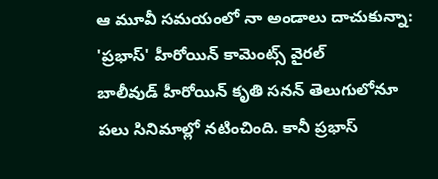ఆ మూవీ సమయంలో నా అండాలు దాచుకున్నా: 'ప్రభాస్' హీరోయిన్ కామెంట్స్ వైరల్
బాలీవుడ్ హీరోయిన్ కృతి సనన్ తెలుగులోనూ పలు సినిమాల్లో నటించింది. కానీ ప్రభాస్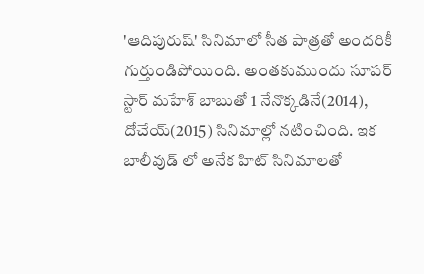'ఆదిపురుష్' సినిమాలో సీత పాత్రతో అందరికీ గుర్తుండిపోయింది. అంతకుముందు సూపర్ స్టార్ మహేశ్ బాబుతో 1 నేనొక్కడినే(2014), దోచేయ్(2015) సినిమాల్లో నటించింది. ఇక బాలీవుడ్ లో అనేక హిట్ సినిమాలతో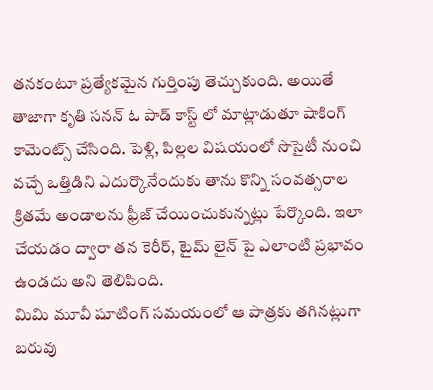తనకంటూ ప్రత్యేకమైన గుర్తింపు తెచ్చుకుంది. అయితే తాజాగా కృతి సనన్ ఓ పాడ్ కాస్ట్ లో మాట్లాడుతూ షాకింగ్ కామెంట్స్ చేసింది. పెళ్లి, పిల్లల విషయంలో సొసైటీ నుంచి వచ్చే ఒత్తిడిని ఎదుర్కొనేందుకు తాను కొన్ని సంవత్సరాల క్రితమే అండాలను ఫ్రీజ్ చేయించుకున్నట్లు పేర్కొంది. ఇలా చేయడం ద్వారా తన కెరీర్, టైమ్ లైన్ పై ఎలాంటి ప్రభావం ఉండదు అని తెలిపింది.
మిమి మూవీ షూటింగ్ సమయంలో ఆ పాత్రకు తగినట్లుగా బరువు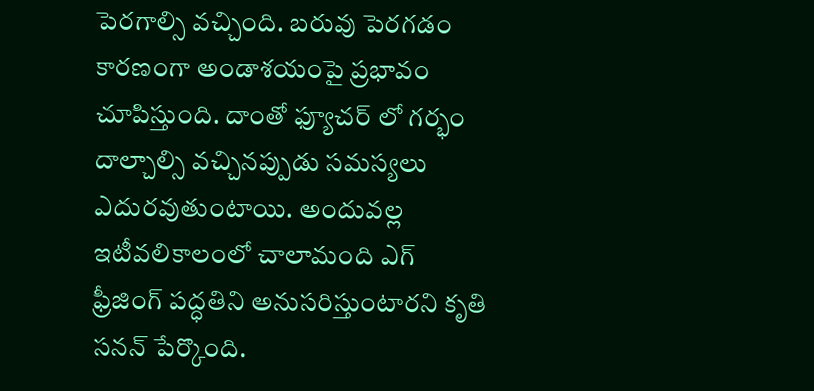పెరగాల్సి వచ్చింది. బరువు పెరగడం కారణంగా అండాశయంపై ప్రభావం చూపిస్తుంది. దాంతో ఫ్యూచర్ లో గర్భం దాల్చాల్సి వచ్చినప్పుడు సమస్యలు ఎదురవుతుంటాయి. అందువల్ల ఇటీవలికాలంలో చాలామంది ఎగ్ ఫ్రీజింగ్ పద్ధతిని అనుసరిస్తుంటారని కృతి సనన్ పేర్కొంది.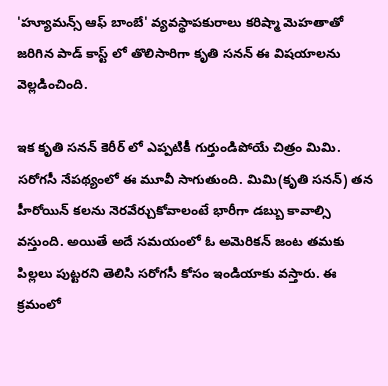'హ్యూమన్స్ ఆఫ్ బాంబే' వ్యవస్థాపకురాలు కరిష్మా మెహతాతో జరిగిన పాడ్ కాస్ట్ లో తొలిసారిగా కృతి సనన్ ఈ విషయాలను వెల్లడించింది.

ఇక కృతి సనన్ కెరీర్ లో ఎప్పటికీ గుర్తుండిపోయే చిత్రం మిమి. సరోగసీ నేపథ్యంలో ఈ మూవీ సాగుతుంది. మిమి(కృతి సనన్) తన హీరోయిన్ కలను నెరవేర్చుకోవాలంటే భారీగా డబ్బు కావాల్సి వస్తుంది. అయితే అదే సమయంలో ఓ అమెరికన్ జంట తమకు పిల్లలు పుట్టరని తెలిసి సరోగసీ కోసం ఇండియాకు వస్తారు. ఈ క్రమంలో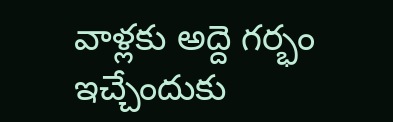వాళ్లకు అద్దె గర్భం ఇచ్చేందుకు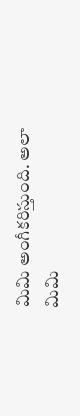మిమి అంగీకరిస్తుంది. అలా మిమి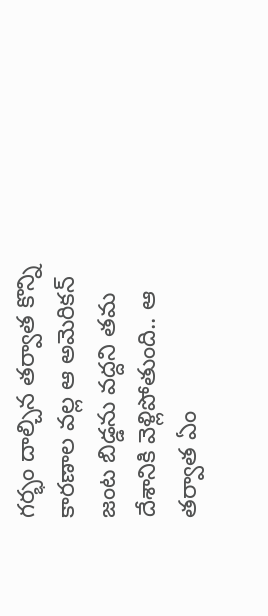గర్భం దాల్చిన తర్వాత కొన్ని కారణాల వల్ల ఆ అమెరికన్ జంట బిడ్డను వద్దని తమ దేశానికి వెళ్లిపోతుంది.. ఆ తర్వాత ఏం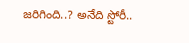జరిగింది..? అనేది స్టోరీ..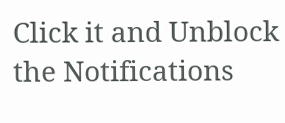Click it and Unblock the Notifications